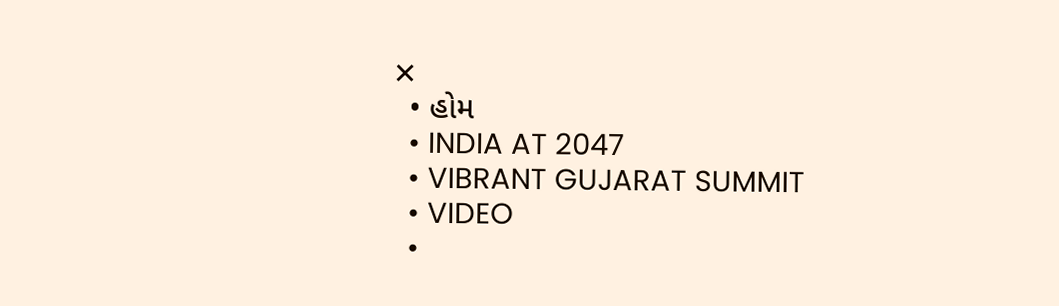✕
  • હોમ
  • INDIA AT 2047
  • VIBRANT GUJARAT SUMMIT
  • VIDEO
  •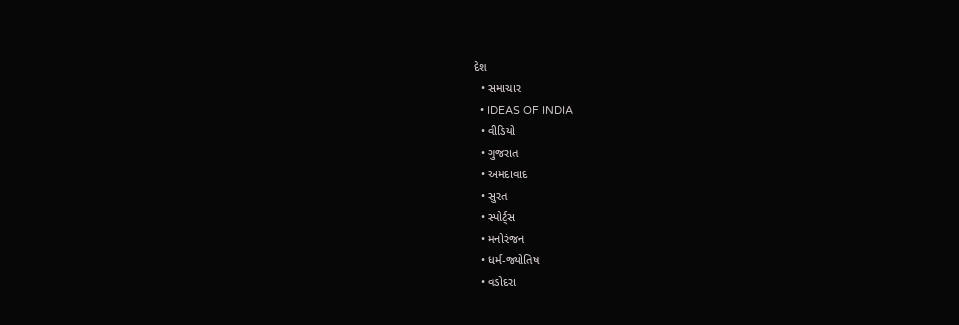દેશ
  • સમાચાર
  • IDEAS OF INDIA
  • વીડિયો
  • ગુજરાત
  • અમદાવાદ
  • સુરત
  • સ્પોર્ટ્સ
  • મનોરંજન
  • ધર્મ-જ્યોતિષ
  • વડોદરા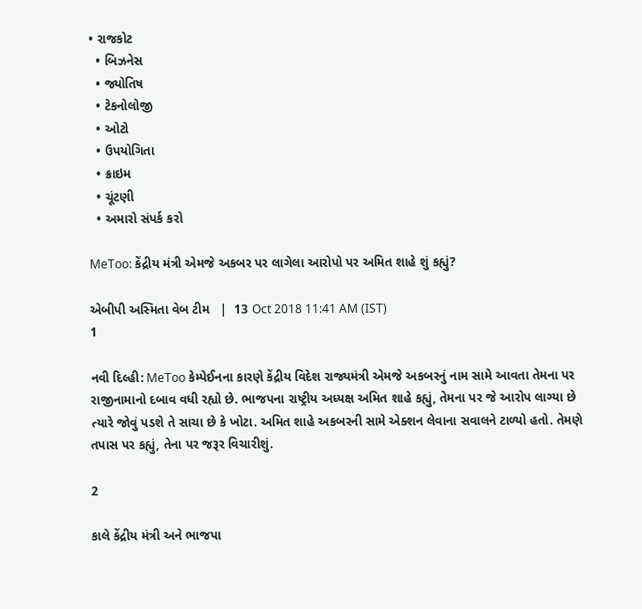• રાજકોટ
  • બિઝનેસ
  • જ્યોતિષ
  • ટેકનોલોજી
  • ઓટો
  • ઉપયોગિતા
  • ક્રાઇમ
  • ચૂંટણી
  • અમારો સંપર્ક કરો

MeToo: કેંદ્રીય મંત્રી એમજે અકબર પર લાગેલા આરોપો પર અમિત શાહે શું કહ્યું?

એબીપી અસ્મિતા વેબ ટીમ   |  13 Oct 2018 11:41 AM (IST)
1

નવી દિલ્હી: MeToo કેમ્પેઈનના કારણે કેંદ્રીય વિદેશ રાજ્યમંત્રી એમજે અકબરનું નામ સામે આવતા તેમના પર રાજીનામાનો દબાવ વધી રહ્યો છે. ભાજપના રાષ્ટ્રીય અધ્યક્ષ અમિત શાહે કહ્યું, તેમના પર જે આરોપ લાગ્યા છે ત્યારે જોવું પડશે તે સાચા છે કે ખોટા. અમિત શાહે અકબરની સામે એક્શન લેવાના સવાલને ટાળ્યો હતો. તેમણે તપાસ પર કહ્યું, તેના પર જરૂર વિચારીશું.

2

કાલે કેંદ્રીય મંત્રી અને ભાજપા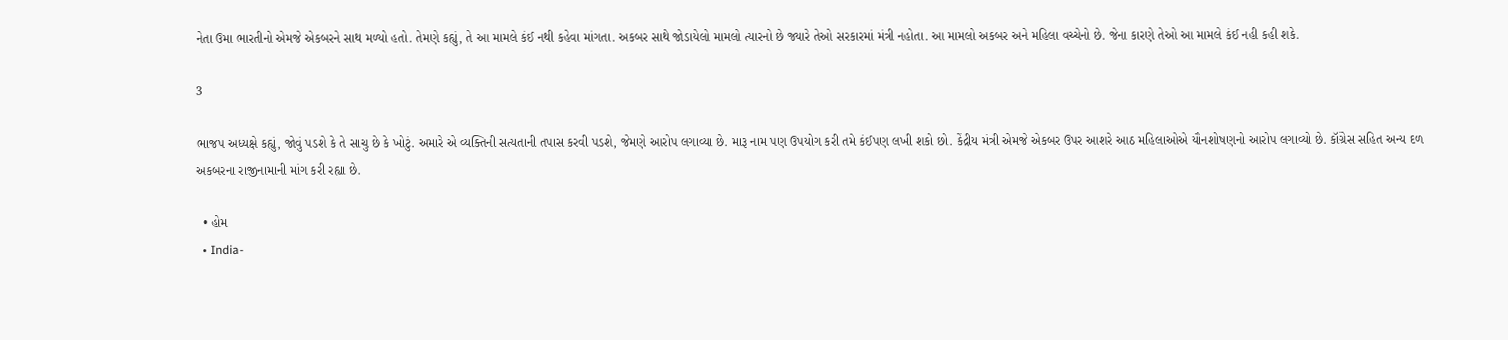નેતા ઉમા ભારતીનો એમજે એકબરને સાથ મળ્યો હતો. તેમણે કહ્યું, તે આ મામલે કંઈ નથી કહેવા માંગતા. અકબર સાથે જોડાયેલો મામલો ત્યારનો છે જ્યારે તેઓ સરકારમાં મંત્રી નહોતા. આ મામલો અકબર અને મહિલા વચ્ચેનો છે. જેના કારણે તેઓ આ મામલે કંઈ નહી કહી શકે.

3

ભાજપ અધ્યક્ષે કહ્યું, જોવું પડશે કે તે સાચુ છે કે ખોટું. અમારે એ વ્યક્તિની સત્યતાની તપાસ કરવી પડશે, જેમણે આરોપ લગાવ્યા છે. મારૂ નામ પણ ઉપયોગ કરી તમે કંઈપણ લખી શકો છો. કેંદ્રીય મંત્રી એમજે એકબર ઉપર આશરે આઠ મહિલાઓએ યૌનશોષણનો આરોપ લગાવ્યો છે. કૉંગ્રેસ સહિત અન્ય દળ અકબરના રાજીનામાની માંગ કરી રહ્યા છે.

  • હોમ
  • India-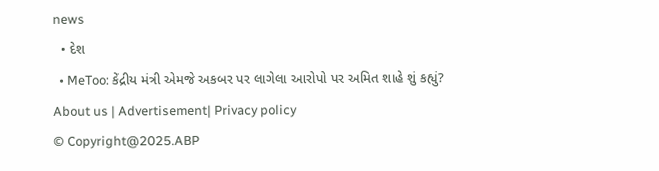news
  • દેશ
  • MeToo: કેંદ્રીય મંત્રી એમજે અકબર પર લાગેલા આરોપો પર અમિત શાહે શું કહ્યું?
About us | Advertisement| Privacy policy
© Copyright@2025.ABP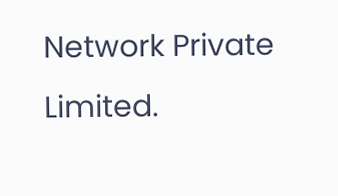Network Private Limited.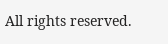All rights reserved.